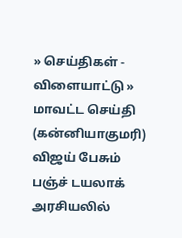» செய்திகள் - விளையாட்டு » மாவட்ட செய்தி (கன்னியாகுமரி)
விஜய் பேசும் பஞ்ச் டயலாக் அரசியலில்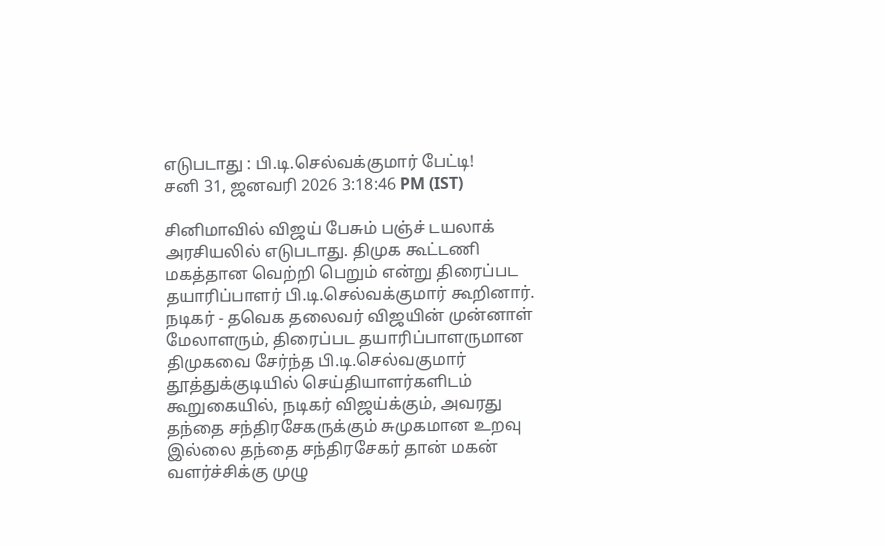எடுபடாது : பி.டி.செல்வக்குமார் பேட்டி!
சனி 31, ஜனவரி 2026 3:18:46 PM (IST)

சினிமாவில் விஜய் பேசும் பஞ்ச் டயலாக் அரசியலில் எடுபடாது. திமுக கூட்டணி மகத்தான வெற்றி பெறும் என்று திரைப்பட தயாரிப்பாளர் பி.டி.செல்வக்குமார் கூறினார்.
நடிகர் - தவெக தலைவர் விஜயின் முன்னாள் மேலாளரும், திரைப்பட தயாரிப்பாளருமான திமுகவை சேர்ந்த பி.டி.செல்வகுமார் தூத்துக்குடியில் செய்தியாளர்களிடம் கூறுகையில், நடிகர் விஜய்க்கும், அவரது தந்தை சந்திரசேகருக்கும் சுமுகமான உறவு இல்லை தந்தை சந்திரசேகர் தான் மகன் வளர்ச்சிக்கு முழு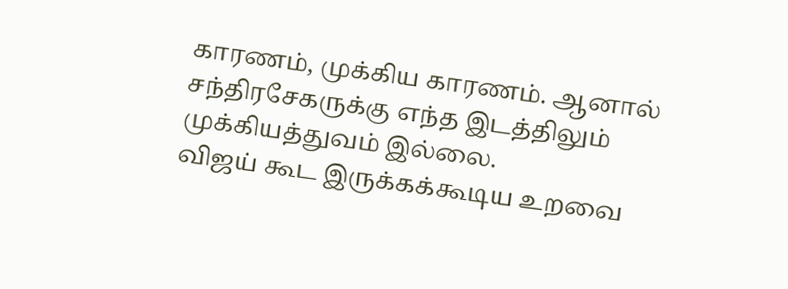காரணம், முக்கிய காரணம். ஆனால் சந்திரசேகருக்கு எந்த இடத்திலும் முக்கியத்துவம் இல்லை.
விஜய் கூட இருக்கக்கூடிய உறவை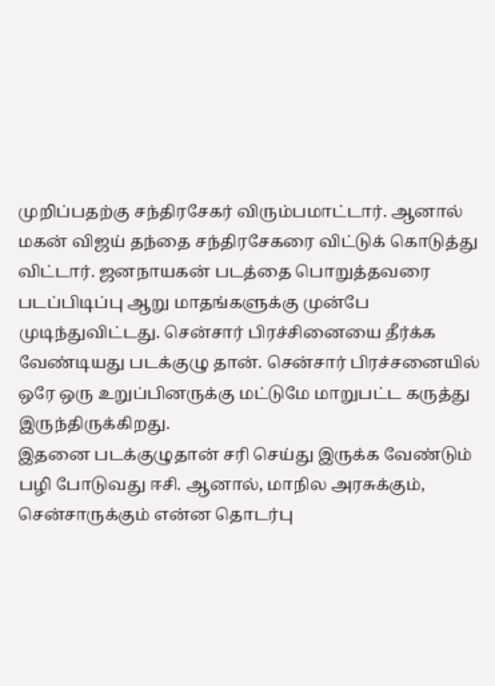முறிப்பதற்கு சந்திரசேகர் விரும்பமாட்டார். ஆனால் மகன் விஜய் தந்தை சந்திரசேகரை விட்டுக் கொடுத்து விட்டார். ஜனநாயகன் படத்தை பொறுத்தவரை படப்பிடிப்பு ஆறு மாதங்களுக்கு முன்பே முடிந்துவிட்டது. சென்சார் பிரச்சினையை தீர்க்க வேண்டியது படக்குழு தான். சென்சார் பிரச்சனையில் ஒரே ஒரு உறுப்பினருக்கு மட்டுமே மாறுபட்ட கருத்து இருந்திருக்கிறது.
இதனை படக்குழுதான் சரி செய்து இருக்க வேண்டும் பழி போடுவது ஈசி. ஆனால், மாநில அரசுக்கும், சென்சாருக்கும் என்ன தொடர்பு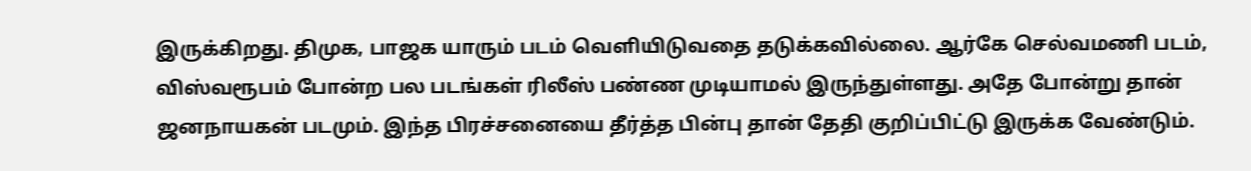இருக்கிறது. திமுக, பாஜக யாரும் படம் வெளியிடுவதை தடுக்கவில்லை. ஆர்கே செல்வமணி படம், விஸ்வரூபம் போன்ற பல படங்கள் ரிலீஸ் பண்ண முடியாமல் இருந்துள்ளது. அதே போன்று தான் ஜனநாயகன் படமும். இந்த பிரச்சனையை தீர்த்த பின்பு தான் தேதி குறிப்பிட்டு இருக்க வேண்டும்.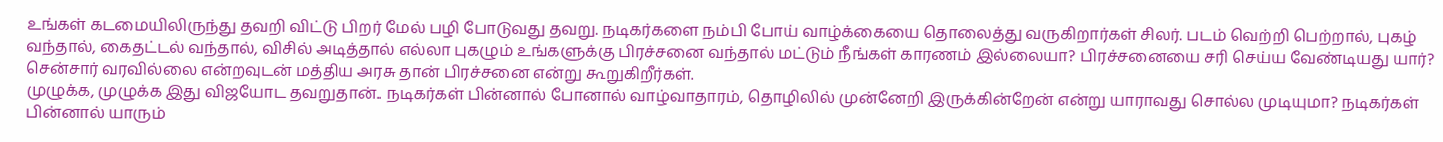உங்கள் கடமையிலிருந்து தவறி விட்டு பிறர் மேல் பழி போடுவது தவறு. நடிகர்களை நம்பி போய் வாழ்க்கையை தொலைத்து வருகிறார்கள் சிலர். படம் வெற்றி பெற்றால், புகழ் வந்தால், கைதட்டல் வந்தால், விசில் அடித்தால் எல்லா புகழும் உங்களுக்கு பிரச்சனை வந்தால் மட்டும் நீங்கள் காரணம் இல்லையா? பிரச்சனையை சரி செய்ய வேண்டியது யார்? சென்சார் வரவில்லை என்றவுடன் மத்திய அரசு தான் பிரச்சனை என்று கூறுகிறீர்கள்.
முழுக்க, முழுக்க இது விஜயோட தவறுதான்.. நடிகர்கள் பின்னால் போனால் வாழ்வாதாரம், தொழிலில் முன்னேறி இருக்கின்றேன் என்று யாராவது சொல்ல முடியுமா? நடிகர்கள் பின்னால் யாரும்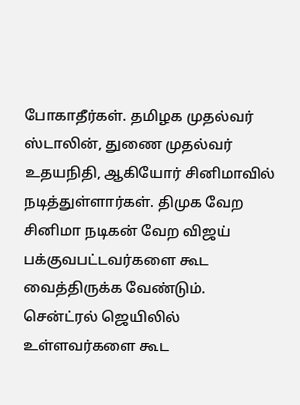போகாதீர்கள். தமிழக முதல்வர் ஸ்டாலின், துணை முதல்வர் உதயநிதி, ஆகியோர் சினிமாவில் நடித்துள்ளார்கள். திமுக வேற சினிமா நடிகன் வேற விஜய் பக்குவபட்டவர்களை கூட வைத்திருக்க வேண்டும்.
சென்ட்ரல் ஜெயிலில் உள்ளவர்களை கூட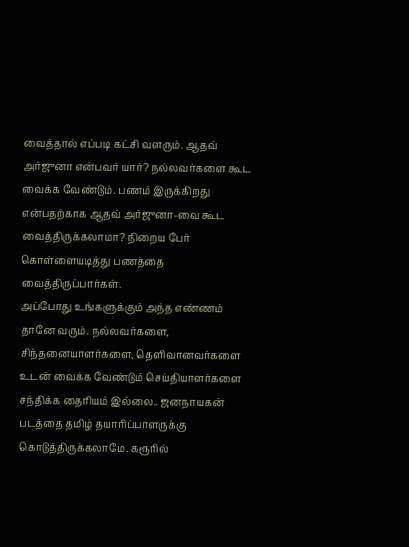வைத்தால் எப்படி கட்சி வளரும். ஆதவ் அர்ஜுனா என்பவர் யார்? நல்லவர்களை கூட வைக்க வேண்டும். பணம் இருக்கிறது என்பதற்காக ஆதவ் அர்ஜுனா-வை கூட வைத்திருக்கலாமா? நிறைய பேர் கொள்ளையடித்து பணத்தை வைத்திருப்பார்கள்.
அப்போது உங்களுக்கும் அந்த எண்ணம் தானே வரும். நல்லவர்களை, சிந்தனையாளர்களை, தெளிவானவர்களை உடன் வைக்க வேண்டும் செய்தியாளர்களை சந்திக்க தைரியம் இல்லை.. ஜனநாயகன் படத்தை தமிழ் தயாரிப்பாளருக்கு கொடுத்திருக்கலாமே. கரூரில்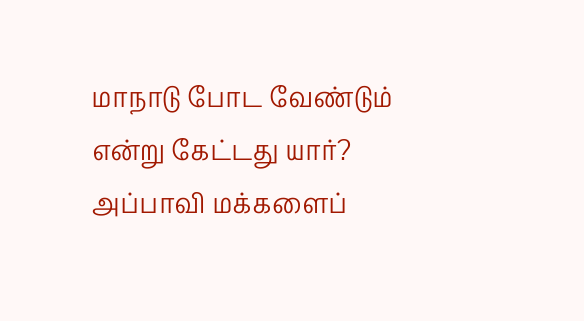மாநாடு போட வேண்டும் என்று கேட்டது யார்? அப்பாவி மக்களைப்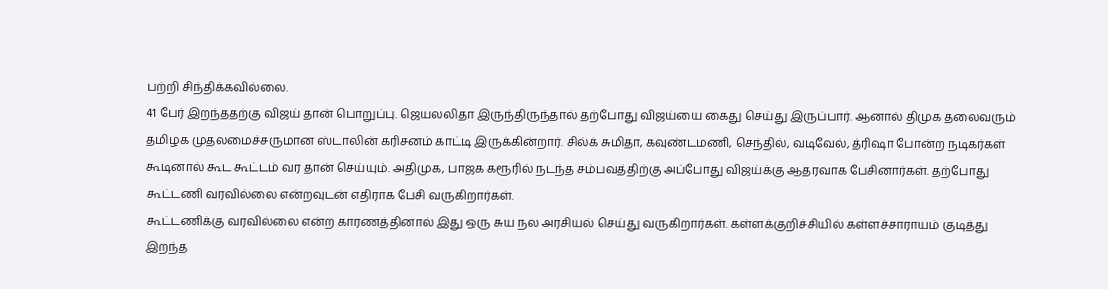பற்றி சிந்திக்கவில்லை.
41 பேர் இறந்ததற்கு விஜய் தான் பொறுப்பு. ஜெயலலிதா இருந்திருந்தால் தற்போது விஜய்யை கைது செய்து இருப்பார். ஆனால் திமுக தலைவரும் தமிழக முதலமைச்சருமான ஸ்டாலின் கரிசனம் காட்டி இருக்கின்றார். சில்க் சுமிதா, கவுண்டமணி, செந்தில், வடிவேல், த்ரிஷா போன்ற நடிகர்கள் கூடினால் கூட கூட்டம் வர தான் செய்யும். அதிமுக, பாஜக கரூரில் நடந்த சம்பவத்திற்கு அப்போது விஜய்க்கு ஆதரவாக பேசினார்கள். தற்போது கூட்டணி வரவில்லை என்றவுடன் எதிராக பேசி வருகிறார்கள்.
கூட்டணிக்கு வரவில்லை என்ற காரணத்தினால் இது ஒரு சுய நல அரசியல் செய்து வருகிறார்கள். கள்ளக்குறிச்சியில் கள்ளச்சாராயம் குடித்து இறந்த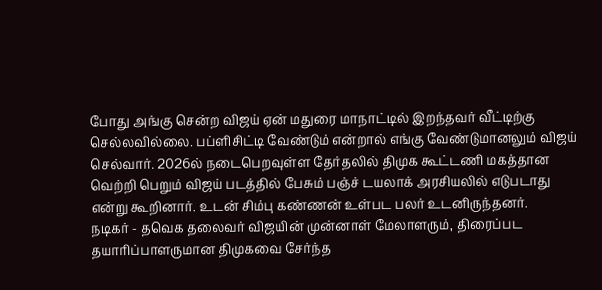போது அங்கு சென்ற விஜய் ஏன் மதுரை மாநாட்டில் இறந்தவர் வீட்டிற்கு செல்லவில்லை. பப்ளிசிட்டி வேண்டும் என்றால் எங்கு வேண்டுமானலும் விஜய் செல்வார். 2026ல் நடைபெறவுள்ள தேர்தலில் திமுக கூட்டணி மகத்தான வெற்றி பெறும் விஜய் படத்தில் பேசும் பஞ்ச் டயலாக் அரசியலில் எடுபடாது என்று கூறினார். உடன் சிம்பு கண்ணன் உள்பட பலர் உடனிருந்தனர்.
நடிகர் - தவெக தலைவர் விஜயின் முன்னாள் மேலாளரும், திரைப்பட தயாரிப்பாளருமான திமுகவை சேர்ந்த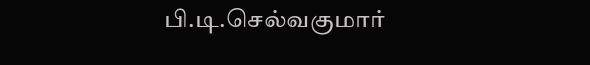பி.டி.செல்வகுமார்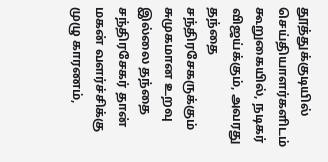தூத்துக்குடியில் செய்தியாளர்களிடம் கூறுகையில், நடிகர் விஜய்க்கும், அவரது தந்தை சந்திரசேகருக்கும் சுமுகமான உறவு இல்லை தந்தை சந்திரசேகர் தான் மகன் வளர்ச்சிக்கு முழு காரணம்,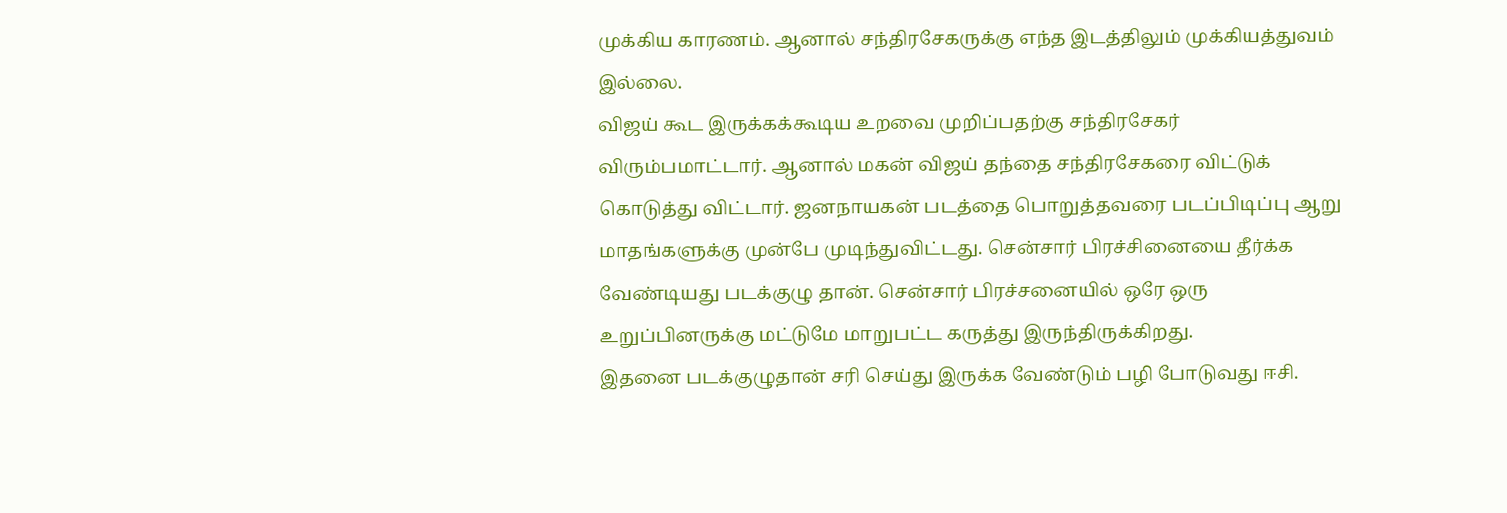முக்கிய காரணம். ஆனால் சந்திரசேகருக்கு எந்த இடத்திலும் முக்கியத்துவம் இல்லை.
விஜய் கூட இருக்கக்கூடிய உறவை முறிப்பதற்கு சந்திரசேகர் விரும்பமாட்டார். ஆனால் மகன் விஜய் தந்தை சந்திரசேகரை விட்டுக் கொடுத்து விட்டார். ஜனநாயகன் படத்தை பொறுத்தவரை படப்பிடிப்பு ஆறு மாதங்களுக்கு முன்பே முடிந்துவிட்டது. சென்சார் பிரச்சினையை தீர்க்க வேண்டியது படக்குழு தான். சென்சார் பிரச்சனையில் ஒரே ஒரு உறுப்பினருக்கு மட்டுமே மாறுபட்ட கருத்து இருந்திருக்கிறது.
இதனை படக்குழுதான் சரி செய்து இருக்க வேண்டும் பழி போடுவது ஈசி.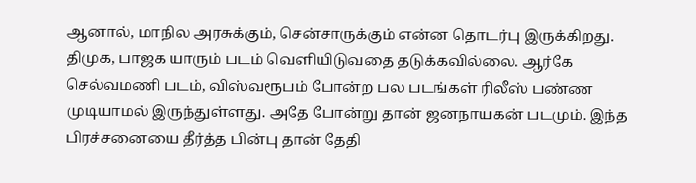ஆனால், மாநில அரசுக்கும், சென்சாருக்கும் என்ன தொடர்பு இருக்கிறது. திமுக, பாஜக யாரும் படம் வெளியிடுவதை தடுக்கவில்லை. ஆர்கே செல்வமணி படம், விஸ்வரூபம் போன்ற பல படங்கள் ரிலீஸ் பண்ண முடியாமல் இருந்துள்ளது. அதே போன்று தான் ஜனநாயகன் படமும். இந்த பிரச்சனையை தீர்த்த பின்பு தான் தேதி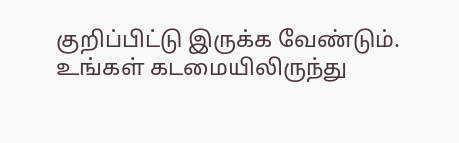குறிப்பிட்டு இருக்க வேண்டும்.
உங்கள் கடமையிலிருந்து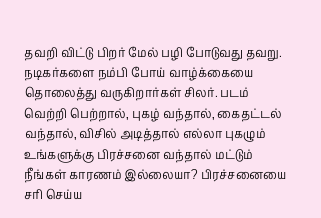தவறி விட்டு பிறர் மேல் பழி போடுவது தவறு. நடிகர்களை நம்பி போய் வாழ்க்கையை தொலைத்து வருகிறார்கள் சிலர். படம் வெற்றி பெற்றால், புகழ் வந்தால், கைதட்டல் வந்தால், விசில் அடித்தால் எல்லா புகழும் உங்களுக்கு பிரச்சனை வந்தால் மட்டும் நீங்கள் காரணம் இல்லையா? பிரச்சனையை சரி செய்ய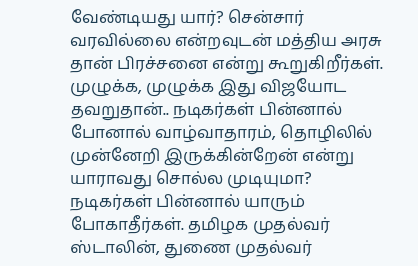வேண்டியது யார்? சென்சார் வரவில்லை என்றவுடன் மத்திய அரசு தான் பிரச்சனை என்று கூறுகிறீர்கள்.
முழுக்க, முழுக்க இது விஜயோட தவறுதான்.. நடிகர்கள் பின்னால் போனால் வாழ்வாதாரம், தொழிலில் முன்னேறி இருக்கின்றேன் என்று யாராவது சொல்ல முடியுமா? நடிகர்கள் பின்னால் யாரும் போகாதீர்கள். தமிழக முதல்வர் ஸ்டாலின், துணை முதல்வர்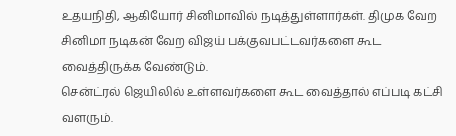உதயநிதி, ஆகியோர் சினிமாவில் நடித்துள்ளார்கள். திமுக வேற சினிமா நடிகன் வேற விஜய் பக்குவபட்டவர்களை கூட வைத்திருக்க வேண்டும்.
சென்ட்ரல் ஜெயிலில் உள்ளவர்களை கூட வைத்தால் எப்படி கட்சி வளரும்.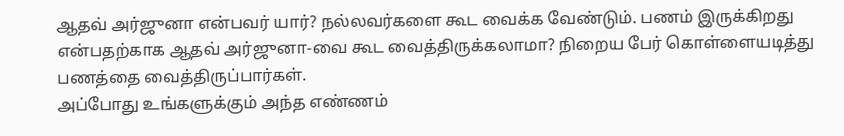ஆதவ் அர்ஜுனா என்பவர் யார்? நல்லவர்களை கூட வைக்க வேண்டும். பணம் இருக்கிறது என்பதற்காக ஆதவ் அர்ஜுனா-வை கூட வைத்திருக்கலாமா? நிறைய பேர் கொள்ளையடித்து பணத்தை வைத்திருப்பார்கள்.
அப்போது உங்களுக்கும் அந்த எண்ணம்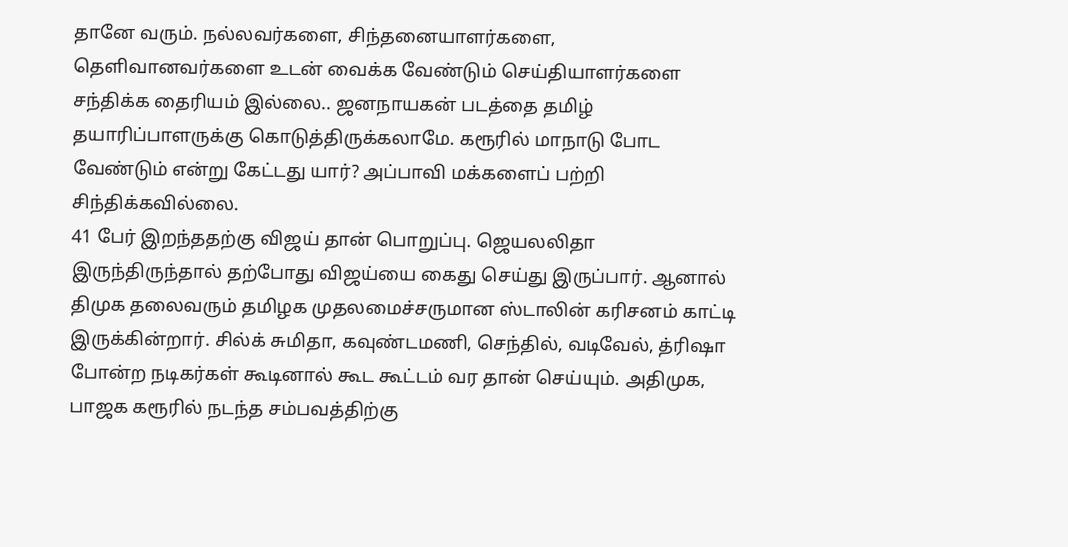தானே வரும். நல்லவர்களை, சிந்தனையாளர்களை, தெளிவானவர்களை உடன் வைக்க வேண்டும் செய்தியாளர்களை சந்திக்க தைரியம் இல்லை.. ஜனநாயகன் படத்தை தமிழ் தயாரிப்பாளருக்கு கொடுத்திருக்கலாமே. கரூரில் மாநாடு போட வேண்டும் என்று கேட்டது யார்? அப்பாவி மக்களைப் பற்றி சிந்திக்கவில்லை.
41 பேர் இறந்ததற்கு விஜய் தான் பொறுப்பு. ஜெயலலிதா இருந்திருந்தால் தற்போது விஜய்யை கைது செய்து இருப்பார். ஆனால் திமுக தலைவரும் தமிழக முதலமைச்சருமான ஸ்டாலின் கரிசனம் காட்டி இருக்கின்றார். சில்க் சுமிதா, கவுண்டமணி, செந்தில், வடிவேல், த்ரிஷா போன்ற நடிகர்கள் கூடினால் கூட கூட்டம் வர தான் செய்யும். அதிமுக, பாஜக கரூரில் நடந்த சம்பவத்திற்கு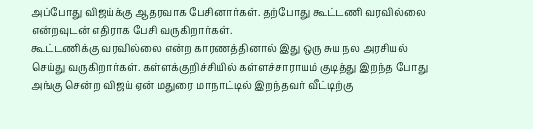அப்போது விஜய்க்கு ஆதரவாக பேசினார்கள். தற்போது கூட்டணி வரவில்லை என்றவுடன் எதிராக பேசி வருகிறார்கள்.
கூட்டணிக்கு வரவில்லை என்ற காரணத்தினால் இது ஒரு சுய நல அரசியல் செய்து வருகிறார்கள். கள்ளக்குறிச்சியில் கள்ளச்சாராயம் குடித்து இறந்த போது அங்கு சென்ற விஜய் ஏன் மதுரை மாநாட்டில் இறந்தவர் வீட்டிற்கு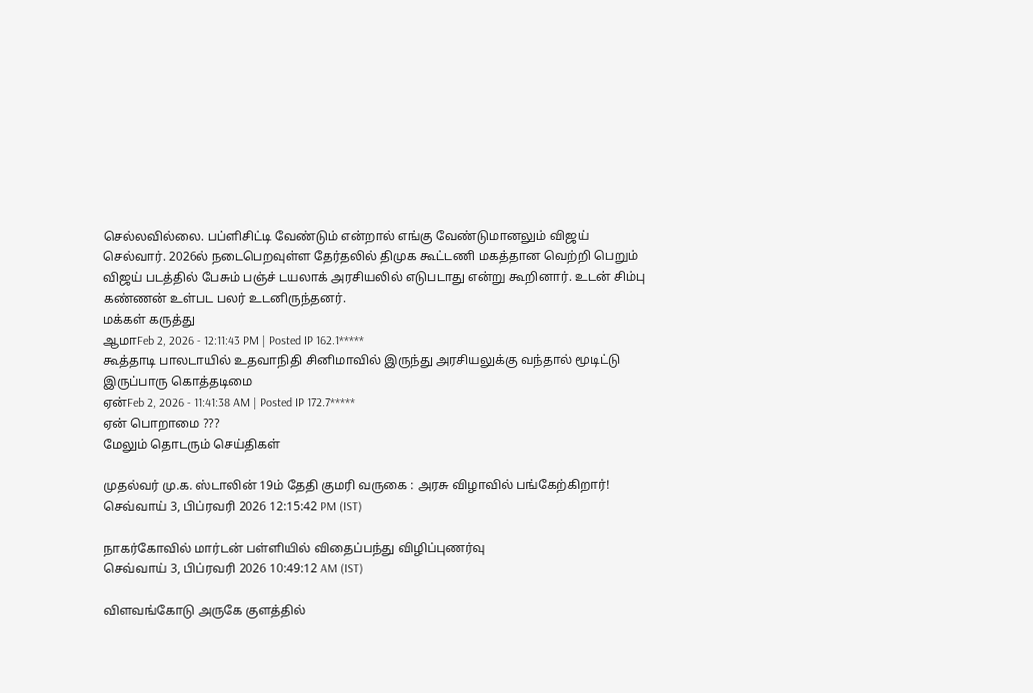செல்லவில்லை. பப்ளிசிட்டி வேண்டும் என்றால் எங்கு வேண்டுமானலும் விஜய் செல்வார். 2026ல் நடைபெறவுள்ள தேர்தலில் திமுக கூட்டணி மகத்தான வெற்றி பெறும் விஜய் படத்தில் பேசும் பஞ்ச் டயலாக் அரசியலில் எடுபடாது என்று கூறினார். உடன் சிம்பு கண்ணன் உள்பட பலர் உடனிருந்தனர்.
மக்கள் கருத்து
ஆமாFeb 2, 2026 - 12:11:43 PM | Posted IP 162.1*****
கூத்தாடி பாலடாயில் உதவாநிதி சினிமாவில் இருந்து அரசியலுக்கு வந்தால் மூடிட்டு இருப்பாரு கொத்தடிமை
ஏன்Feb 2, 2026 - 11:41:38 AM | Posted IP 172.7*****
ஏன் பொறாமை ???
மேலும் தொடரும் செய்திகள்

முதல்வர் மு.க. ஸ்டாலின் 19ம் தேதி குமரி வருகை : அரசு விழாவில் பங்கேற்கிறார்!
செவ்வாய் 3, பிப்ரவரி 2026 12:15:42 PM (IST)

நாகர்கோவில் மார்டன் பள்ளியில் விதைப்பந்து விழிப்புணர்வு
செவ்வாய் 3, பிப்ரவரி 2026 10:49:12 AM (IST)

விளவங்கோடு அருகே குளத்தில்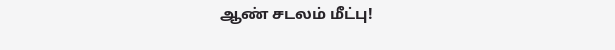ஆண் சடலம் மீட்பு!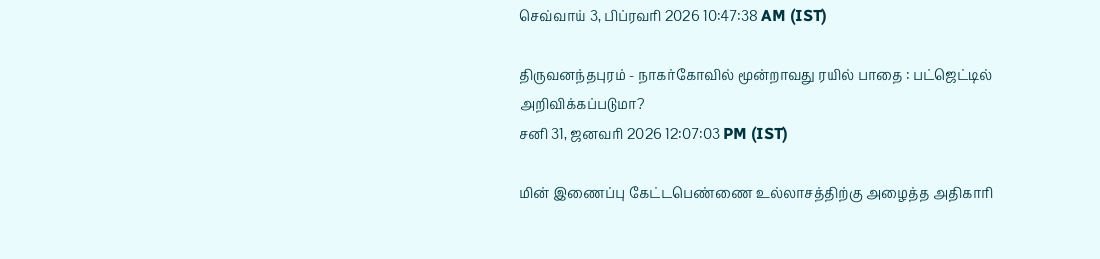செவ்வாய் 3, பிப்ரவரி 2026 10:47:38 AM (IST)

திருவனந்தபுரம் - நாகர்கோவில் மூன்றாவது ரயில் பாதை : பட்ஜெட்டில் அறிவிக்கப்படுமா?
சனி 31, ஜனவரி 2026 12:07:03 PM (IST)

மின் இணைப்பு கேட்டபெண்ணை உல்லாசத்திற்கு அழைத்த அதிகாரி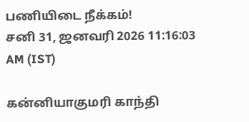பணியிடை நீக்கம்!
சனி 31, ஜனவரி 2026 11:16:03 AM (IST)

கன்னியாகுமரி காந்தி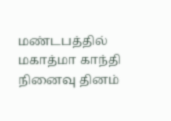மண்டபத்தில் மகாத்மா காந்தி நினைவு தினம்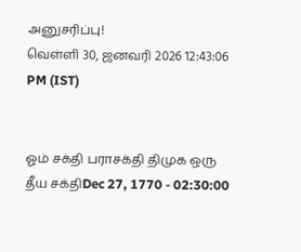அனுசரிப்பு!
வெள்ளி 30, ஜனவரி 2026 12:43:06 PM (IST)


ஓம் சக்தி பராசக்தி திமுக ஒரு தீய சக்திDec 27, 1770 - 02:30:00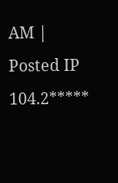AM | Posted IP 104.2*****